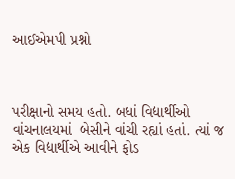આઈએમપી પ્રશ્નો



પરીક્ષાનો સમય હતો. બધાં વિદ્યાર્થીઓ વાંચનાલયમાં  બેસીને વાંચી રહ્યાં હતાં. ત્યાં જ એક વિદ્યાર્થીએ આવીને ફોડ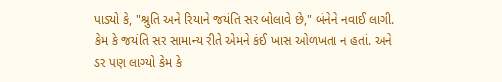પાડ્યો કે, "શ્રુતિ અને રિયાને જયંતિ સર બોલાવે છે," બંનેને નવાઈ લાગી. કેમ કે જયંતિ સર સામાન્ય રીતે એમને કંઈ ખાસ ઓળખતા ન હતાં. અને ડર પણ લાગ્યો કેમ કે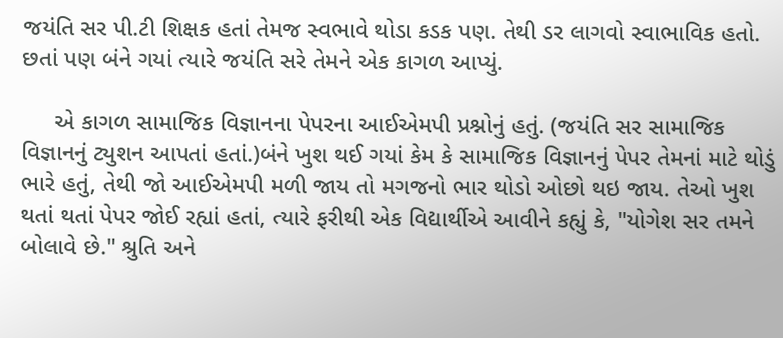જયંતિ સર પી.ટી શિક્ષક હતાં તેમજ સ્વભાવે થોડા કડક પણ. તેથી ડર લાગવો સ્વાભાવિક હતો. છતાં પણ બંને ગયાં ત્યારે જયંતિ સરે તેમને એક કાગળ આપ્યું.

     એ કાગળ સામાજિક વિજ્ઞાનના પેપરના આઈએમપી પ્રશ્નોનું હતું. (જયંતિ સર સામાજિક વિજ્ઞાનનું ટ્યુશન આપતાં હતાં.)બંને ખુશ થઈ ગયાં કેમ કે સામાજિક વિજ્ઞાનનું પેપર તેમનાં માટે થોડું ભારે હતું, તેથી જો આઈએમપી મળી જાય તો મગજનો ભાર થોડો ઓછો થઇ જાય. તેઓ ખુશ થતાં થતાં પેપર જોઈ રહ્યાં હતાં, ત્યારે ફરીથી એક વિદ્યાર્થીએ આવીને કહ્યું કે, "યોગેશ સર તમને બોલાવે છે." શ્રુતિ અને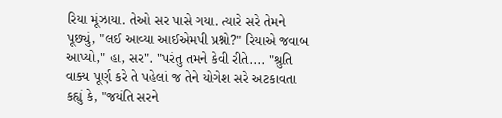રિયા મૂંઝાયા. તેઓ સર પાસે ગયા. ત્યારે સરે તેમને પૂછ્યું, "લઈ આવ્યા આઈએમપી પ્રશ્નો?" રિયાએ જવાબ આપ્યો," હા, સર". "પરંતુ તમને કેવી રીતે.... "શ્રુતિ વાક્ય પૂર્ણ કરે તે પહેલાં જ તેને યોગેશ સરે અટકાવતા કહ્યું કે, "જયંતિ સરને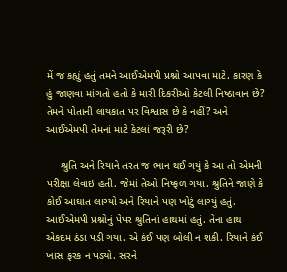મેં જ કહ્યું હતું તમને આઈએમપી પ્રશ્નો આપવા માટે. કારણ કે હું જાણવા માંગતો હતો કે મારી દિકરીઓ કેટલી નિષ્ઠાવાન છે? તેમને પોતાની લાયકાત પર વિશ્વાસ છે કે નહીં? અને આઈએમપી તેમનાં માટે કેટલાં જરૂરી છે?

     શ્રુતિ અને રિયાને તરત જ ભાન થઈ ગયું કે આ તો એમની પરીક્ષા લેવાઇ હતી. જેમાં તેઓ નિષ્ફળ ગયા. શ્રુતિને જાણે કે કોઈ આઘાત લાગ્યો અને રિયાને પણ ખોટું લાગ્યું હતું. આઈએમપી પ્રશ્નોનું પેપર શ્રુતિનાં હાથમાં હતું. તેના હાથ એકદમ ઠંડા પડી ગયા. એ કંઈ પણ બોલી ન શકી. રિયાને કંઈ ખાસ ફરક ન પડ્યો. સરને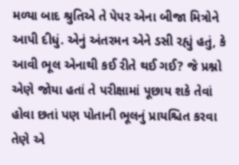મળ્યા બાદ શ્રુતિએ તે પેપર એના બીજા મિત્રોને આપી દીધું. એનું અંતરમન એને ડસી રહ્યું હતું, કે આવી ભૂલ એનાથી કઈ રીતે થઈ ગઈ? જે પ્રશ્નો એણે જોયા હતાં તે પરીક્ષામાં પૂછાય શકે તેવાં હોવા છતાં પણ પોતાની ભૂલનું પ્રાયશ્ચિત કરવા તેણે એ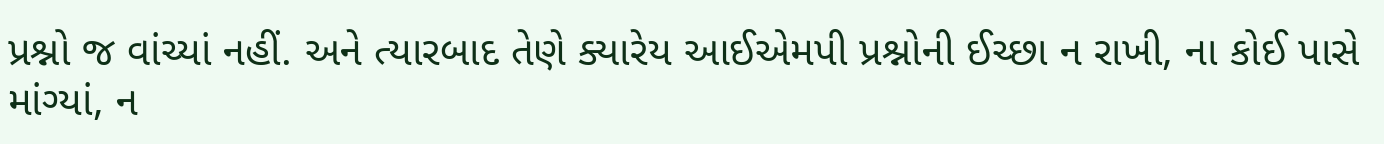પ્રશ્નો જ વાંચ્યાં નહીં. અને ત્યારબાદ તેણે ક્યારેય આઈએમપી પ્રશ્નોની ઈચ્છા ન રાખી, ના કોઈ પાસે માંગ્યાં, ન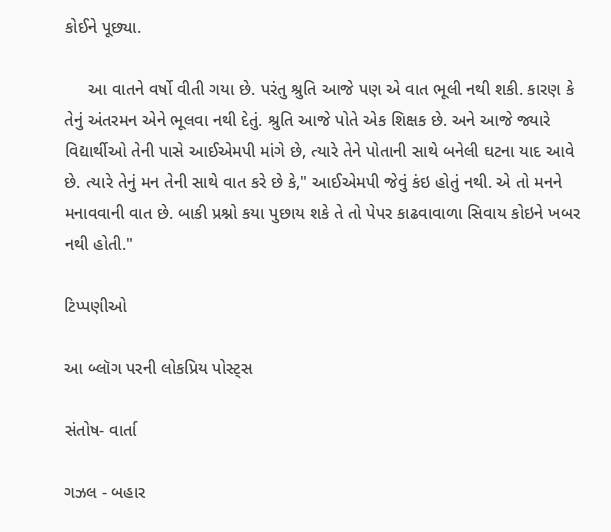કોઈને પૂછ્યા.

     આ વાતને વર્ષો વીતી ગયા છે. પરંતુ શ્રુતિ આજે પણ એ વાત ભૂલી નથી શકી. કારણ કે તેનું અંતરમન એને ભૂલવા નથી દેતું. શ્રુતિ આજે પોતે એક શિક્ષક છે. અને આજે જ્યારે વિદ્યાર્થીઓ તેની પાસે આઈએમપી માંગે છે, ત્યારે તેને પોતાની સાથે બનેલી ઘટના યાદ આવે છે. ત્યારે તેનું મન તેની સાથે વાત કરે છે કે," આઈએમપી જેવું કંઇ હોતું નથી. એ તો મનને મનાવવાની વાત છે. બાકી પ્રશ્નો કયા પુછાય શકે તે તો પેપર કાઢવાવાળા સિવાય કોઇને ખબર નથી હોતી."

ટિપ્પણીઓ

આ બ્લૉગ પરની લોકપ્રિય પોસ્ટ્સ

સંતોષ- વાર્તા

ગઝલ - બહાર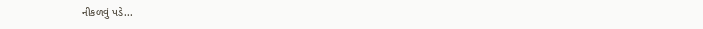નીકળવું પડે...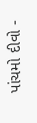પાંચમો દીવો -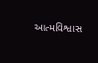આત્મવિશ્વાસ